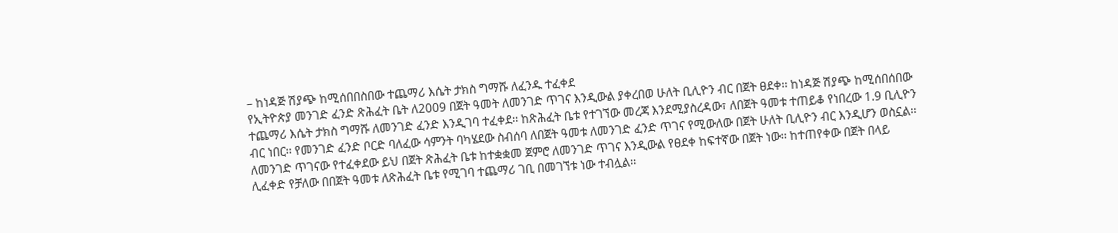– ከነዳጅ ሽያጭ ከሚሰበበስበው ተጨማሪ እሴት ታክስ ግማሹ ለፈንዱ ተፈቀደ
የኢትዮጵያ መንገድ ፈንድ ጽሕፈት ቤት ለ2009 በጀት ዓመት ለመንገድ ጥገና እንዲውል ያቀረበወ ሁለት ቢሊዮን ብር በጀት ፀደቀ፡፡ ከነዳጅ ሽያጭ ከሚሰበሰበው ተጨማሪ እሴት ታክስ ግማሹ ለመንገድ ፈንድ እንዲገባ ተፈቀደ፡፡ ከጽሕፈት ቤቱ የተገኘው መረጃ እንደሚያስረዳው፣ ለበጀት ዓመቱ ተጠይቆ የነበረው 1.9 ቢሊዮን ብር ነበር፡፡ የመንገድ ፈንድ ቦርድ ባለፈው ሳምንት ባካሄደው ስብሰባ ለበጀት ዓመቱ ለመንገድ ፈንድ ጥገና የሚውለው በጀት ሁለት ቢሊዮን ብር እንዲሆን ወስኗል፡፡
ለመንገድ ጥገናው የተፈቀደው ይህ በጀት ጽሕፈት ቤቱ ከተቋቋመ ጀምሮ ለመንገድ ጥገና እንዲውል የፀደቀ ከፍተኛው በጀት ነው፡፡ ከተጠየቀው በጀት በላይ ሊፈቀድ የቻለው በበጀት ዓመቱ ለጽሕፈት ቤቱ የሚገባ ተጨማሪ ገቢ በመገኘቱ ነው ተብሏል፡፡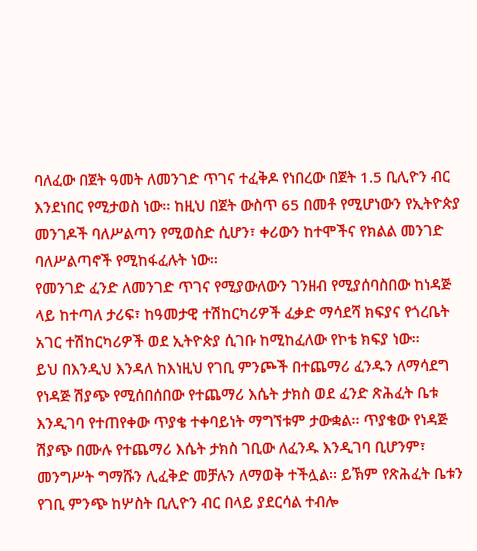ባለፈው በጀት ዓመት ለመንገድ ጥገና ተፈቅዶ የነበረው በጀት 1.5 ቢሊዮን ብር እንደነበር የሚታወስ ነው፡፡ ከዚህ በጀት ውስጥ 65 በመቶ የሚሆነውን የኢትዮጵያ መንገዶች ባለሥልጣን የሚወስድ ሲሆን፣ ቀሪውን ከተሞችና የክልል መንገድ ባለሥልጣኖች የሚከፋፈሉት ነው፡፡
የመንገድ ፈንድ ለመንገድ ጥገና የሚያውለውን ገንዘብ የሚያሰባስበው ከነዳጅ ላይ ከተጣለ ታሪፍ፣ ከዓመታዊ ተሽከርካሪዎች ፈቃድ ማሳደሻ ክፍያና የጎረቤት አገር ተሽከርካሪዎች ወደ ኢትዮጵያ ሲገቡ ከሚከፈለው የኮቴ ክፍያ ነው፡፡
ይህ በእንዲህ እንዳለ ከእነዚህ የገቢ ምንጮች በተጨማሪ ፈንዱን ለማሳደግ የነዳጅ ሽያጭ የሚሰበሰበው የተጨማሪ እሴት ታክስ ወደ ፈንድ ጽሕፈት ቤቱ እንዲገባ የተጠየቀው ጥያቄ ተቀባይነት ማግኘቱም ታውቋል፡፡ ጥያቄው የነዳጅ ሽያጭ በሙሉ የተጨማሪ እሴት ታክስ ገቢው ለፈንዱ እንዲገባ ቢሆንም፣ መንግሥት ግማሹን ሊፈቅድ መቻሉን ለማወቅ ተችሏል፡፡ ይኽም የጽሕፈት ቤቱን የገቢ ምንጭ ከሦስት ቢሊዮን ብር በላይ ያደርሳል ተብሎ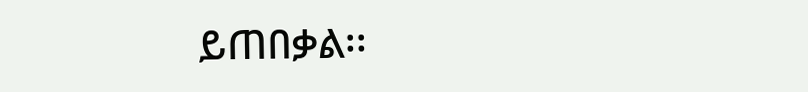ይጠበቃል፡፡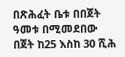በጽሕፈት ቤቱ በበጀት ዓመቱ በሚመደበው በጀት ከ25 እስከ 30 ሺሕ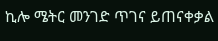ኪሎ ሜትር መንገድ ጥገና ይጠናቀቃል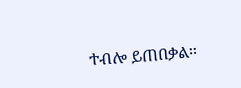ተብሎ ይጠበቃል፡፡